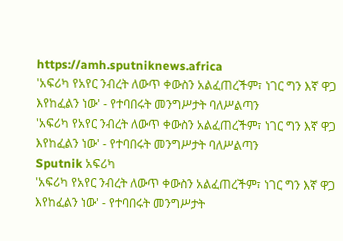https://amh.sputniknews.africa
'አፍሪካ የአየር ንብረት ለውጥ ቀውስን አልፈጠረችም፣ ነገር ግን እኛ ዋጋ እየከፈልን ነው' - የተባበሩት መንግሥታት ባለሥልጣን
'አፍሪካ የአየር ንብረት ለውጥ ቀውስን አልፈጠረችም፣ ነገር ግን እኛ ዋጋ እየከፈልን ነው' - የተባበሩት መንግሥታት ባለሥልጣን
Sputnik አፍሪካ
'አፍሪካ የአየር ንብረት ለውጥ ቀውስን አልፈጠረችም፣ ነገር ግን እኛ ዋጋ እየከፈልን ነው' - የተባበሩት መንግሥታት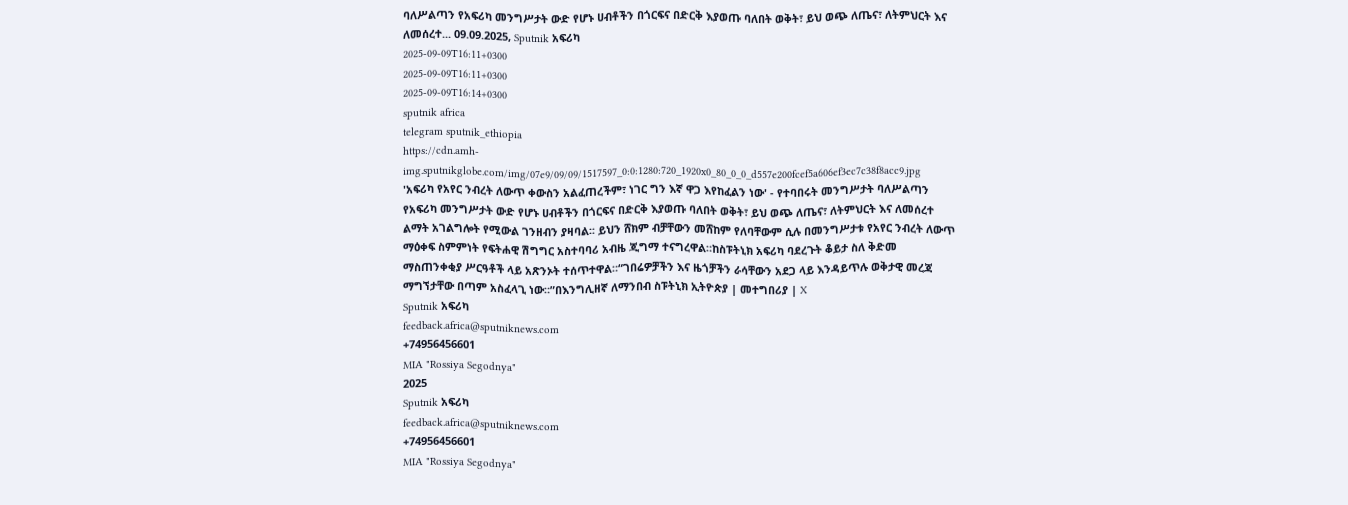ባለሥልጣን የአፍሪካ መንግሥታት ውድ የሆኑ ሀብቶችን በጎርፍና በድርቅ እያወጡ ባለበት ወቅት፣ ይህ ወጭ ለጤና፣ ለትምህርት እና ለመሰረተ... 09.09.2025, Sputnik አፍሪካ
2025-09-09T16:11+0300
2025-09-09T16:11+0300
2025-09-09T16:14+0300
sputnik africa
telegram sputnik_ethiopia
https://cdn.amh-img.sputnikglobe.com/img/07e9/09/09/1517597_0:0:1280:720_1920x0_80_0_0_d557e200fcef5a606ef3ec7c38f8acc9.jpg
'አፍሪካ የአየር ንብረት ለውጥ ቀውስን አልፈጠረችም፣ ነገር ግን እኛ ዋጋ እየከፈልን ነው' - የተባበሩት መንግሥታት ባለሥልጣን የአፍሪካ መንግሥታት ውድ የሆኑ ሀብቶችን በጎርፍና በድርቅ እያወጡ ባለበት ወቅት፣ ይህ ወጭ ለጤና፣ ለትምህርት እና ለመሰረተ ልማት አገልግሎት የሚውል ገንዘብን ያዛባል፡፡ ይህን ሸክም ብቻቸውን መሸከም የለባቸውም ሲሉ በመንግሥታቱ የአየር ንብረት ለውጥ ማዕቀፍ ስምምነት የፍትሐዊ ሽግግር አስተባባሪ አብዜ ጂግማ ተናግረዋል።ከስፑትኒክ አፍሪካ ባደረጉት ቆይታ ስለ ቅድመ ማስጠንቀቂያ ሥርዓቶች ላይ አጽንኦት ተሰጥተዋል።“ገበሬዎቻችን እና ዜጎቻችን ራሳቸውን አደጋ ላይ እንዳይጥሉ ወቅታዊ መረጃ ማግኘታቸው በጣም አስፈላጊ ነው።”በእንግሊዘኛ ለማንበብ ስፑትኒክ ኢትዮጵያ | መተግበሪያ | X
Sputnik አፍሪካ
feedback.africa@sputniknews.com
+74956456601
MIA "Rossiya Segodnya"
2025
Sputnik አፍሪካ
feedback.africa@sputniknews.com
+74956456601
MIA "Rossiya Segodnya"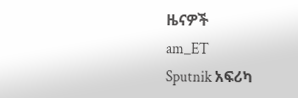ዜናዎች
am_ET
Sputnik አፍሪካ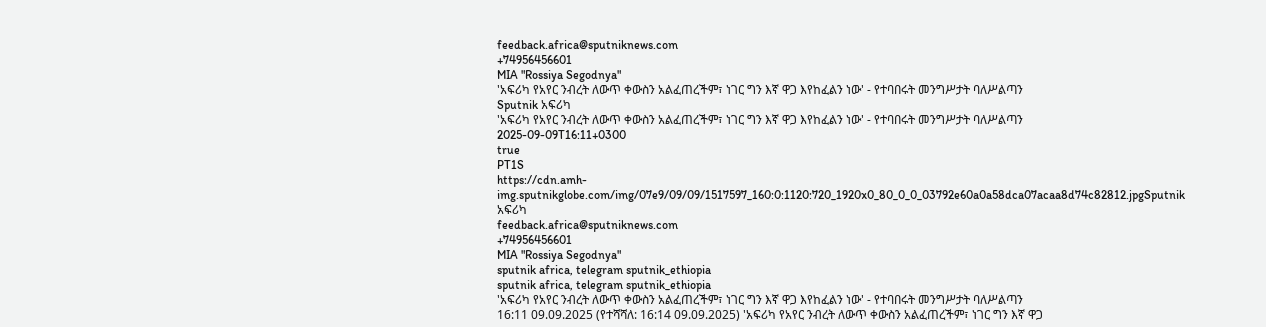feedback.africa@sputniknews.com
+74956456601
MIA "Rossiya Segodnya"
'አፍሪካ የአየር ንብረት ለውጥ ቀውስን አልፈጠረችም፣ ነገር ግን እኛ ዋጋ እየከፈልን ነው' - የተባበሩት መንግሥታት ባለሥልጣን
Sputnik አፍሪካ
'አፍሪካ የአየር ንብረት ለውጥ ቀውስን አልፈጠረችም፣ ነገር ግን እኛ ዋጋ እየከፈልን ነው' - የተባበሩት መንግሥታት ባለሥልጣን
2025-09-09T16:11+0300
true
PT1S
https://cdn.amh-img.sputnikglobe.com/img/07e9/09/09/1517597_160:0:1120:720_1920x0_80_0_0_03792e60a0a58dca07acaa8d74c82812.jpgSputnik አፍሪካ
feedback.africa@sputniknews.com
+74956456601
MIA "Rossiya Segodnya"
sputnik africa, telegram sputnik_ethiopia
sputnik africa, telegram sputnik_ethiopia
'አፍሪካ የአየር ንብረት ለውጥ ቀውስን አልፈጠረችም፣ ነገር ግን እኛ ዋጋ እየከፈልን ነው' - የተባበሩት መንግሥታት ባለሥልጣን
16:11 09.09.2025 (የተሻሻለ: 16:14 09.09.2025) 'አፍሪካ የአየር ንብረት ለውጥ ቀውስን አልፈጠረችም፣ ነገር ግን እኛ ዋጋ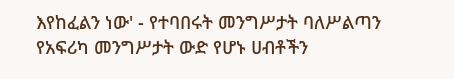እየከፈልን ነው' - የተባበሩት መንግሥታት ባለሥልጣን
የአፍሪካ መንግሥታት ውድ የሆኑ ሀብቶችን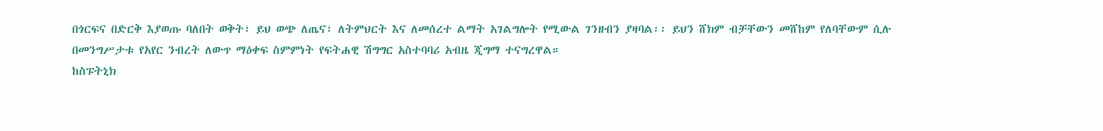በጎርፍና በድርቅ እያወጡ ባለበት ወቅት፣ ይህ ወጭ ለጤና፣ ለትምህርት እና ለመሰረተ ልማት አገልግሎት የሚውል ገንዘብን ያዛባል፡፡ ይህን ሸክም ብቻቸውን መሸከም የለባቸውም ሲሉ በመንግሥታቱ የአየር ንብረት ለውጥ ማዕቀፍ ስምምነት የፍትሐዊ ሽግግር አስተባባሪ አብዜ ጂግማ ተናግረዋል።
ከስፑትኒክ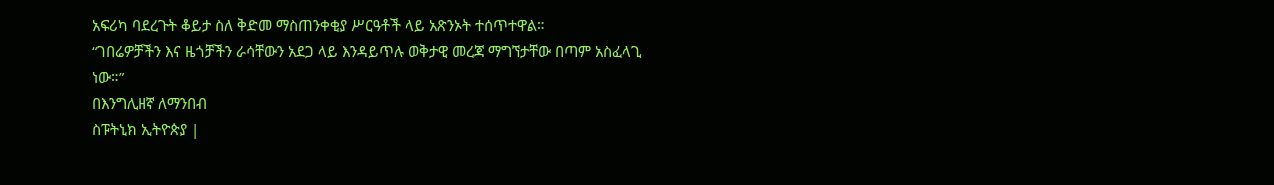አፍሪካ ባደረጉት ቆይታ ስለ ቅድመ ማስጠንቀቂያ ሥርዓቶች ላይ አጽንኦት ተሰጥተዋል።
“ገበሬዎቻችን እና ዜጎቻችን ራሳቸውን አደጋ ላይ እንዳይጥሉ ወቅታዊ መረጃ ማግኘታቸው በጣም አስፈላጊ ነው።”
በእንግሊዘኛ ለማንበብ
ስፑትኒክ ኢትዮጵያ |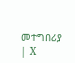መተግበሪያ | X